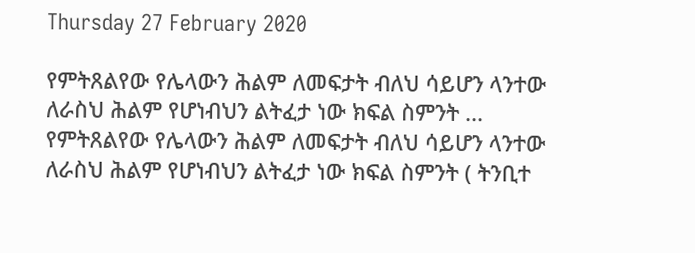Thursday 27 February 2020

የምትጸልየው የሌላውን ሕልም ለመፍታት ብለህ ሳይሆን ላንተው ለራስህ ሕልም የሆነብህን ልትፈታ ነው ክፍል ስምንት ... የምትጸልየው የሌላውን ሕልም ለመፍታት ብለህ ሳይሆን ላንተው ለራስህ ሕልም የሆነብህን ልትፈታ ነው ክፍል ስምንት ( ትንቢተ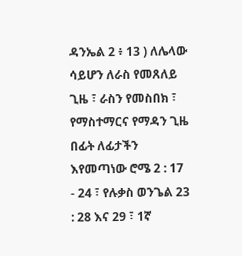ዳንኤል 2 ፥ 13 ) ለሌላው ሳይሆን ለራስ የመጸለይ ጊዜ ፣ ራስን የመስበክ ፣ የማስተማርና የማዳን ጊዜ በፊት ለፊታችን እየመጣነው ሮሜ 2 : 17 - 24 ፣ የሉቃስ ወንጌል 23 : 28 እና 29 ፣ 1ኛ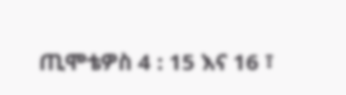ጢሞቴዎስ 4 : 15 እና 16 ፣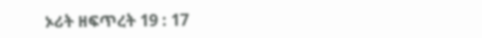ኦሪት ዘፍጥረት 19 : 17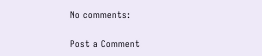No comments:

Post a Comment